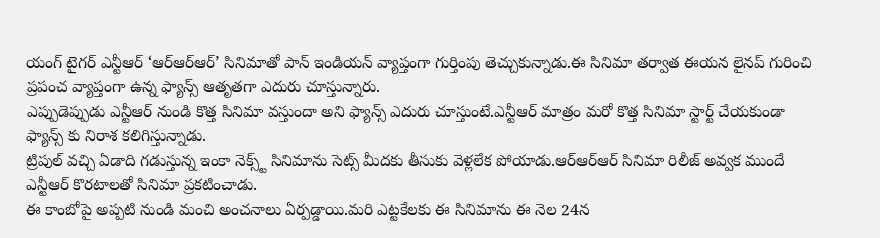యంగ్ టైగర్ ఎన్టీఆర్ ‘ఆర్ఆర్ఆర్’ సినిమాతో పాన్ ఇండియన్ వ్యాప్తంగా గుర్తింపు తెచ్చుకున్నాడు.ఈ సినిమా తర్వాత ఈయన లైనప్ గురించి ప్రపంచ వ్యాప్తంగా ఉన్న ఫ్యాన్స్ ఆతృతగా ఎదురు చూస్తున్నారు.
ఎప్పుడెప్పుడు ఎన్టీఆర్ నుండి కొత్త సినిమా వస్తుందా అని ఫ్యాన్స్ ఎదురు చూస్తుంటే.ఎన్టీఆర్ మాత్రం మరో కొత్త సినిమా స్టార్ట్ చేయకుండా ఫ్యాన్స్ కు నిరాశ కలిగిస్తున్నాడు.
ట్రిపుల్ వచ్చి ఏడాది గడుస్తున్న ఇంకా నెక్స్ట్ సినిమాను సెట్స్ మీదకు తీసుకు వెళ్లలేక పోయాడు.ఆర్ఆర్ఆర్ సినిమా రిలీజ్ అవ్వక ముందే ఎన్టీఆర్ కొరటాలతో సినిమా ప్రకటించాడు.
ఈ కాంబోపై అప్పటి నుండి మంచి అంచనాలు ఏర్పడ్డాయి.మరి ఎట్టకేలకు ఈ సినిమాను ఈ నెల 24న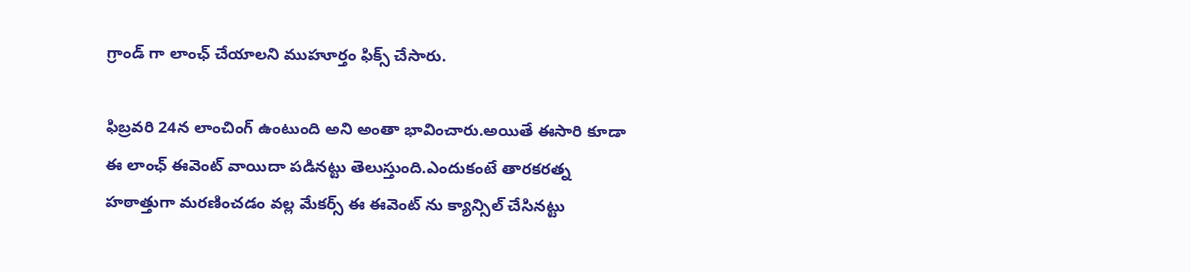గ్రాండ్ గా లాంఛ్ చేయాలని ముహూర్తం ఫిక్స్ చేసారు.

ఫిబ్రవరి 24న లాంచింగ్ ఉంటుంది అని అంతా భావించారు.అయితే ఈసారి కూడా ఈ లాంఛ్ ఈవెంట్ వాయిదా పడినట్టు తెలుస్తుంది.ఎందుకంటే తారకరత్న హఠాత్తుగా మరణించడం వల్ల మేకర్స్ ఈ ఈవెంట్ ను క్యాన్సిల్ చేసినట్టు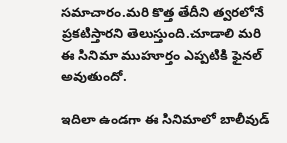సమాచారం.మరి కొత్త తేదీని త్వరలోనే ప్రకటిస్తారని తెలుస్తుంది.చూడాలి మరి ఈ సినిమా ముహూర్తం ఎప్పటికి ఫైనల్ అవుతుందో.

ఇదిలా ఉండగా ఈ సినిమాలో బాలీవుడ్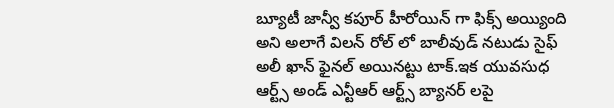బ్యూటీ జాన్వీ కపూర్ హీరోయిన్ గా ఫిక్స్ అయ్యింది అని అలాగే విలన్ రోల్ లో బాలీవుడ్ నటుడు సైఫ్ అలీ ఖాన్ ఫైనల్ అయినట్టు టాక్.ఇక యువసుధ ఆర్ట్స్ అండ్ ఎన్టీఆర్ ఆర్ట్స్ బ్యానర్ లపై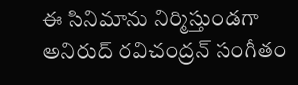ఈ సినిమాను నిర్మిస్తుండగా అనిరుద్ రవిచంద్రన్ సంగీతం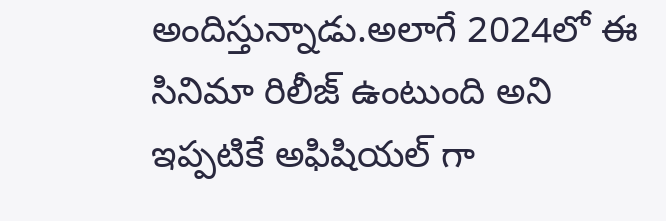అందిస్తున్నాడు.అలాగే 2024లో ఈ సినిమా రిలీజ్ ఉంటుంది అని ఇప్పటికే అఫిషియల్ గా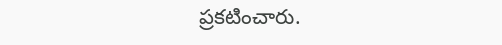ప్రకటించారు.